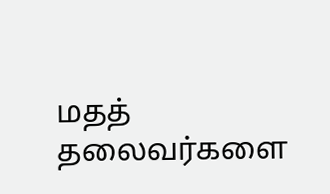மதத் தலைவர்களை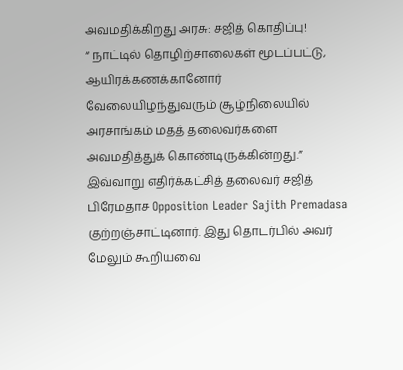அவமதிக்கிறது அரசு: சஜித் கொதிப்பு!
“ நாட்டில் தொழிற்சாலைகள் மூடப்பட்டு, ஆயிரக்கணக்கானோர் வேலையிழந்துவரும் சூழ்நிலையில் அரசாங்கம் மதத் தலைவர்களை அவமதித்துக் கொண்டிருக்கின்றது.” இவ்வாறு எதிர்க்கட்சித் தலைவர் சஜித் பிரேமதாச Opposition Leader Sajith Premadasa குற்றஞ்சாட்டினார். இது தொடர்பில் அவர் மேலும் கூறியவை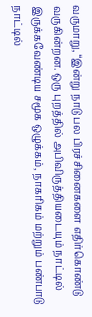வருமாறு, “இன்று நாடு பல பிரச்சினைகளை எதிர்கொண்டு வருகின்றன. ஒரு புறத்தில் அபிவிருத்தியடையும் நாட்டில் இருக்கவேண்டிய சமூக ஒழுக்கம், நாகரிகம் மற்றும் பண்பாடு நாட்டில்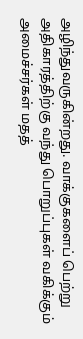அழிந்துவருகின்றது. வாக்குகளைப் பெற்று அதிகாரத்திற்கு வந்து பொறுப்புகள் வகிக்கும் அமைச்சர்கள் மதத்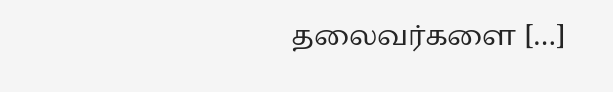தலைவர்களை […]